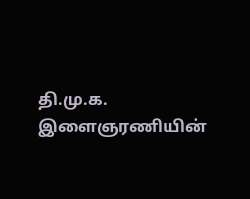தி.மு.க. இளைஞரணியின்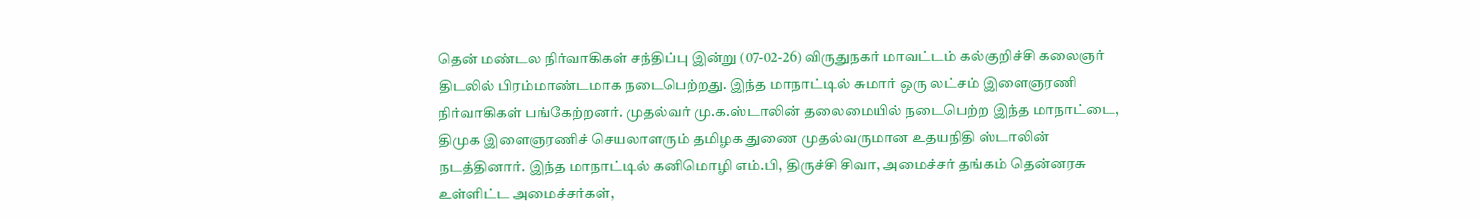தென் மண்டல நிர்வாகிகள் சந்திப்பு இன்று (07-02-26) விருதுநகர் மாவட்டம் கல்குறிச்சி கலைஞர் திடலில் பிரம்மாண்டமாக நடைபெற்றது. இந்த மாநாட்டில் சுமார் ஒரு லட்சம் இளைஞரணி நிர்வாகிகள் பங்கேற்றனர். முதல்வர் மு.க.ஸ்டாலின் தலைமையில் நடைபெற்ற இந்த மாநாட்டை, திமுக இளைஞரணிச் செயலாளரும் தமிழக துணை முதல்வருமான உதயநிதி ஸ்டாலின் நடத்தினார். இந்த மாநாட்டில் கனிமொழி எம்.பி, திருச்சி சிவா, அமைச்சர் தங்கம் தென்னரசு உள்ளிட்ட அமைச்சர்கள்,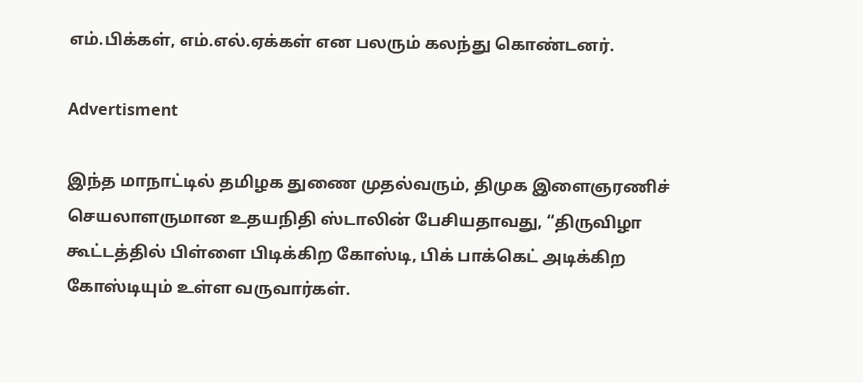எம்.பிக்கள், எம்.எல்.ஏக்கள் என பலரும் கலந்து கொண்டனர்.

Advertisment

இந்த மாநாட்டில் தமிழக துணை முதல்வரும், திமுக இளைஞரணிச் செயலாளருமான உதயநிதி ஸ்டாலின் பேசியதாவது, “திருவிழா கூட்டத்தில் பிள்ளை பிடிக்கிற கோஸ்டி, பிக் பாக்கெட் அடிக்கிற கோஸ்டியும் உள்ள வருவார்கள்.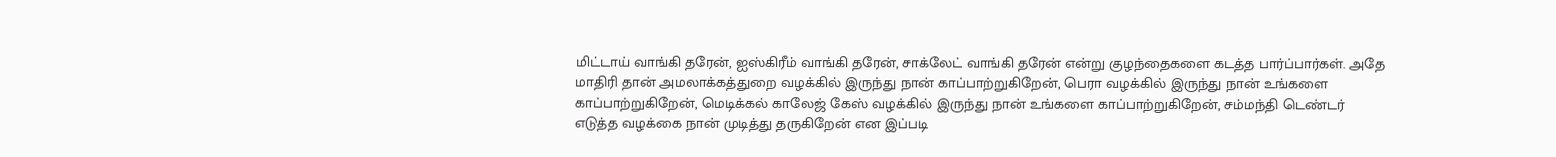மிட்டாய் வாங்கி தரேன், ஐஸ்கிரீம் வாங்கி தரேன், சாக்லேட் வாங்கி தரேன் என்று குழந்தைகளை கடத்த பார்ப்பார்கள். அதே மாதிரி தான் அமலாக்கத்துறை வழக்கில் இருந்து நான் காப்பாற்றுகிறேன், பெரா வழக்கில் இருந்து நான் உங்களை காப்பாற்றுகிறேன், மெடிக்கல் காலேஜ் கேஸ் வழக்கில் இருந்து நான் உங்களை காப்பாற்றுகிறேன், சம்மந்தி டெண்டர் எடுத்த வழக்கை நான் முடித்து தருகிறேன் என இப்படி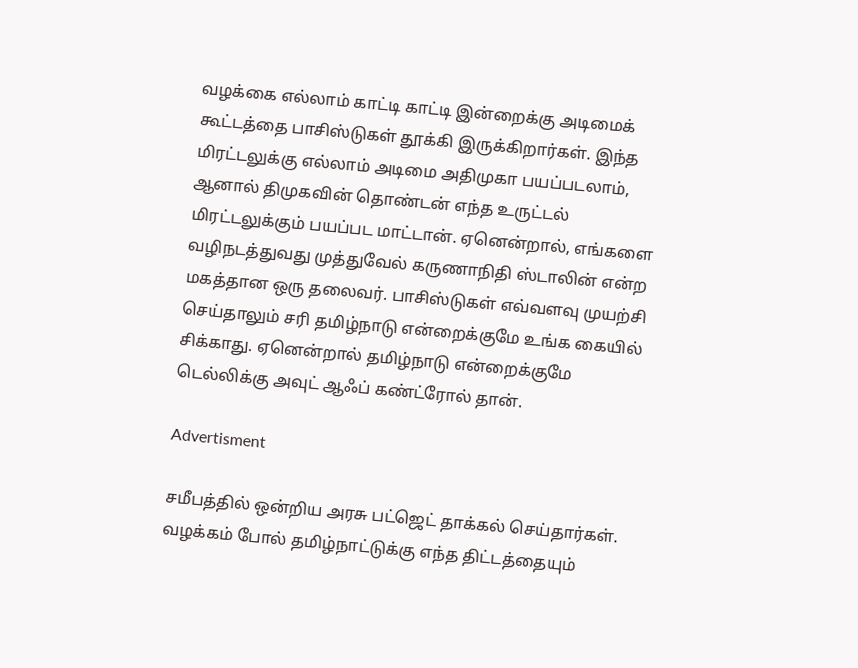வழக்கை எல்லாம் காட்டி காட்டி இன்றைக்கு அடிமைக் கூட்டத்தை பாசிஸ்டுகள் தூக்கி இருக்கிறார்கள். இந்த மிரட்டலுக்கு எல்லாம் அடிமை அதிமுகா பயப்படலாம், ஆனால் திமுகவின் தொண்டன் எந்த உருட்டல் மிரட்டலுக்கும் பயப்பட மாட்டான். ஏனென்றால், எங்களை வழிநடத்துவது முத்துவேல் கருணாநிதி ஸ்டாலின் என்ற மகத்தான ஒரு தலைவர். பாசிஸ்டுகள் எவ்வளவு முயற்சி செய்தாலும் சரி தமிழ்நாடு என்றைக்குமே உங்க கையில் சிக்காது. ஏனென்றால் தமிழ்நாடு என்றைக்குமே டெல்லிக்கு அவுட் ஆஃப் கண்ட்ரோல் தான்.

Advertisment

சமீபத்தில் ஒன்றிய அரசு பட்ஜெட் தாக்கல் செய்தார்கள். வழக்கம் போல் தமிழ்நாட்டுக்கு எந்த திட்டத்தையும்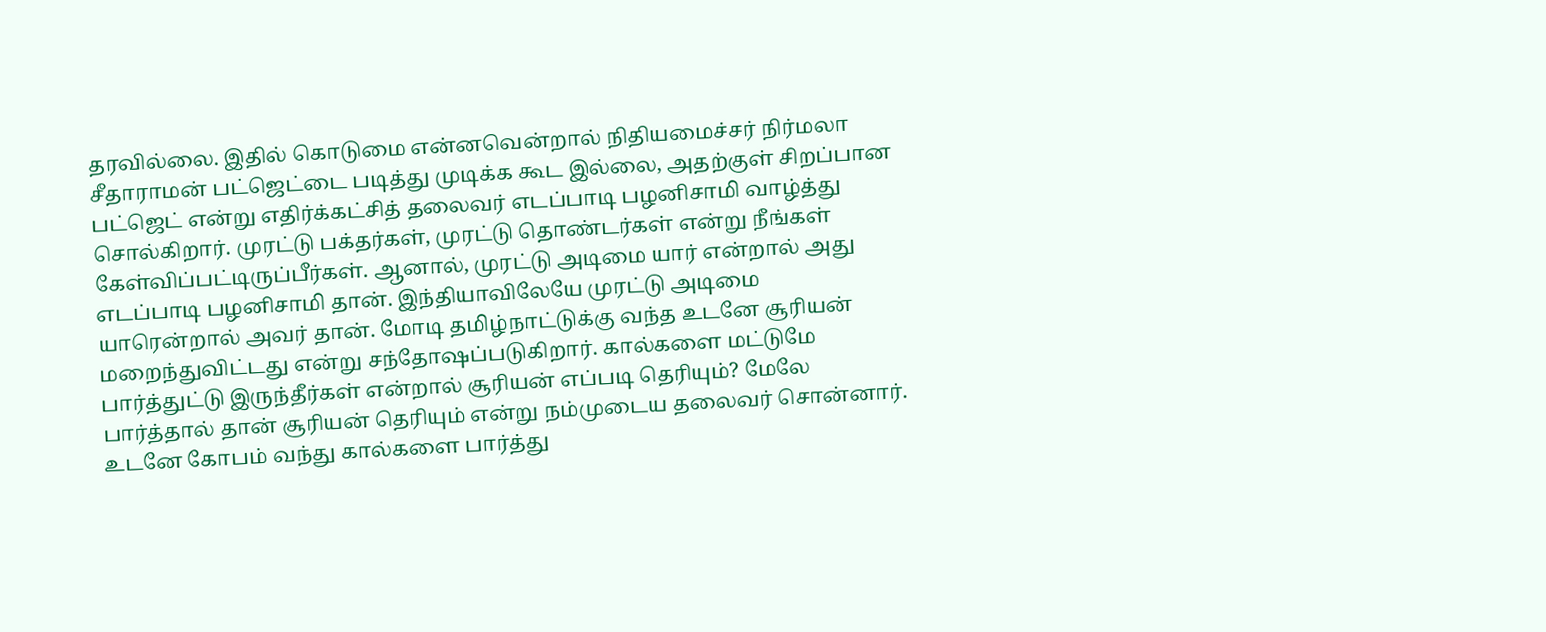தரவில்லை. இதில் கொடுமை என்னவென்றால் நிதியமைச்சர் நிர்மலா சீதாராமன் பட்ஜெட்டை படித்து முடிக்க கூட இல்லை, அதற்குள் சிறப்பான பட்ஜெட் என்று எதிர்க்கட்சித் தலைவர் எடப்பாடி பழனிசாமி வாழ்த்து சொல்கிறார். முரட்டு பக்தர்கள், முரட்டு தொண்டர்கள் என்று நீங்கள் கேள்விப்பட்டிருப்பீர்கள். ஆனால், முரட்டு அடிமை யார் என்றால் அது எடப்பாடி பழனிசாமி தான். இந்தியாவிலேயே முரட்டு அடிமை யாரென்றால் அவர் தான். மோடி தமிழ்நாட்டுக்கு வந்த உடனே சூரியன் மறைந்துவிட்டது என்று சந்தோஷப்படுகிறார். கால்களை மட்டுமே பார்த்துட்டு இருந்தீர்கள் என்றால் சூரியன் எப்படி தெரியும்? மேலே பார்த்தால் தான் சூரியன் தெரியும் என்று நம்முடைய தலைவர் சொன்னார். உடனே கோபம் வந்து கால்களை பார்த்து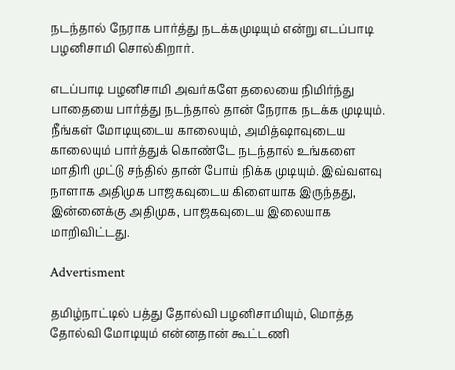நடந்தால் நேராக பார்த்து நடக்கமுடியும் என்று எடப்பாடி பழனிசாமி சொல்கிறார்.

எடப்பாடி பழனிசாமி அவர்களே தலையை நிமிர்ந்து பாதையை பார்த்து நடந்தால் தான் நேராக நடக்க முடியும். நீங்கள் மோடியுடைய காலையும், அமித்ஷாவுடைய காலையும் பார்த்துக் கொண்டே நடந்தால் உங்களை மாதிரி முட்டு சந்தில் தான் போய் நிக்க முடியும். இவ்வளவு நாளாக அதிமுக பாஜகவுடைய கிளையாக இருந்தது, இன்னைக்கு அதிமுக, பாஜகவுடைய இலையாக மாறிவிட்டது.

Advertisment

தமிழ்நாட்டில் பத்து தோல்வி பழனிசாமியும், மொத்த தோல்வி மோடியும் என்னதான் கூட்டணி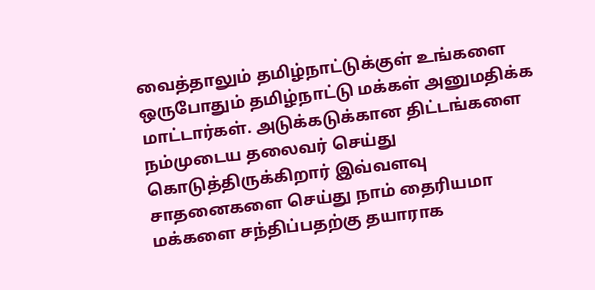வைத்தாலும் தமிழ்நாட்டுக்குள் உங்களை ஒருபோதும் தமிழ்நாட்டு மக்கள் அனுமதிக்க மாட்டார்கள். அடுக்கடுக்கான திட்டங்களை நம்முடைய தலைவர் செய்து கொடுத்திருக்கிறார் இவ்வளவு சாதனைகளை செய்து நாம் தைரியமா மக்களை சந்திப்பதற்கு தயாராக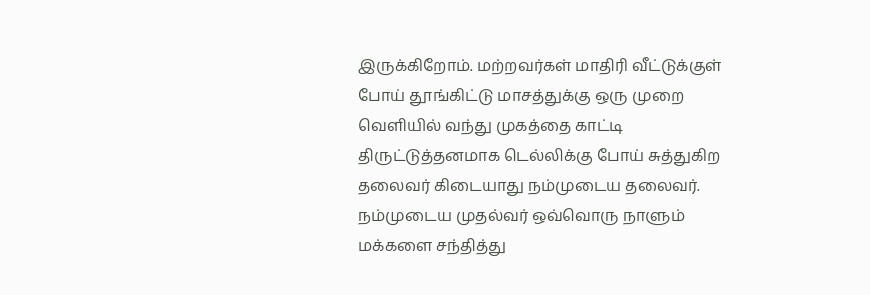இருக்கிறோம். மற்றவர்கள் மாதிரி வீட்டுக்குள் போய் தூங்கிட்டு மாசத்துக்கு ஒரு முறை வெளியில் வந்து முகத்தை காட்டி திருட்டுத்தனமாக டெல்லிக்கு போய் சுத்துகிற தலைவர் கிடையாது நம்முடைய தலைவர். நம்முடைய முதல்வர் ஒவ்வொரு நாளும் மக்களை சந்தித்து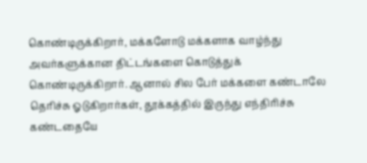கொண்டிருக்கிறார், மக்களோடு மக்களாக வாழ்ந்து அவர்களுக்கான திட்டங்களை கொடுத்துக் கொண்டிருக்கிறார். ஆனால் சில பேர் மக்களை கண்டாலே தெரிச்சு ஓடுகிறார்கள், தூக்கத்தில் இருந்து எந்திரிச்சு கண்டதையே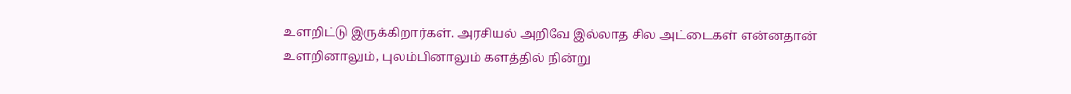உளறிட்டு இருக்கிறார்கள். அரசியல் அறிவே இல்லாத சில அட்டைகள் என்னதான் உளறினாலும், புலம்பினாலும் களத்தில் நின்று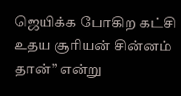ஜெயிக்க போகிற கட்சி உதய சூரியன் சின்னம் தான்” என்று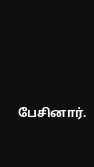பேசினார்.